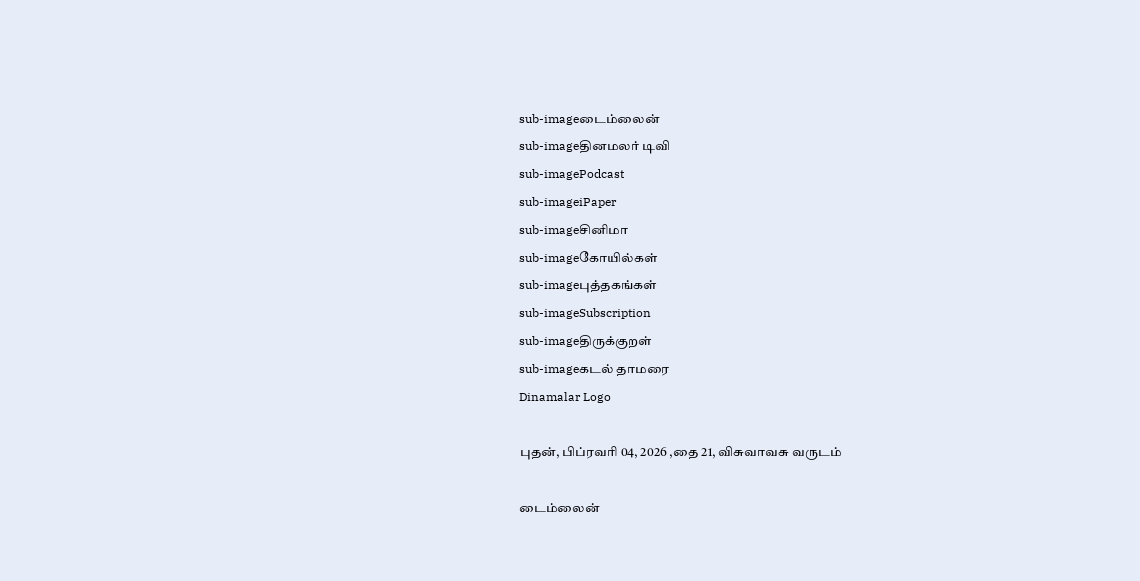sub-imageடைம்லைன்
sub-imageதினமலர் டிவி
sub-imagePodcast
sub-imageiPaper
sub-imageசினிமா
sub-imageகோயில்கள்
sub-imageபுத்தகங்கள்
sub-imageSubscription
sub-imageதிருக்குறள்
sub-imageகடல் தாமரை
Dinamalar Logo

புதன், பிப்ரவரி 04, 2026 ,தை 21, விசுவாவசு வருடம்

டைம்லைன்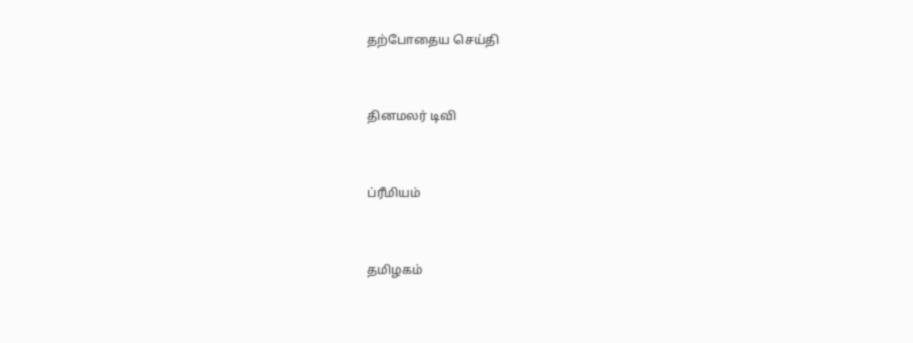தற்போதைய செய்தி


தினமலர் டிவி


ப்ரீமியம்


தமிழகம்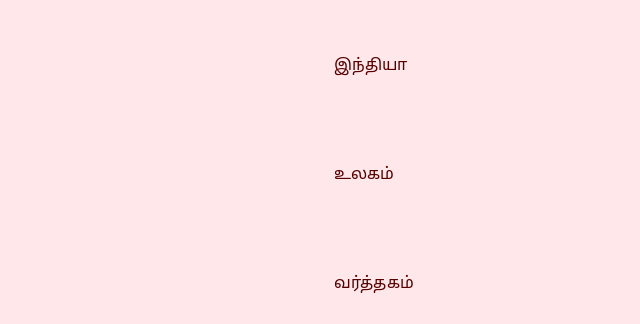இந்தியா


உலகம்


வர்த்தகம்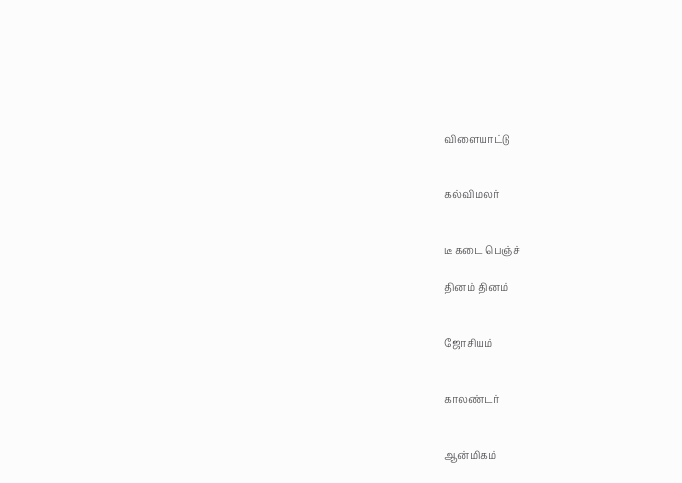விளையாட்டு


கல்விமலர்


டீ கடை பெஞ்ச்

தினம் தினம்


ஜோசியம்


காலண்டர்


ஆன்மிகம்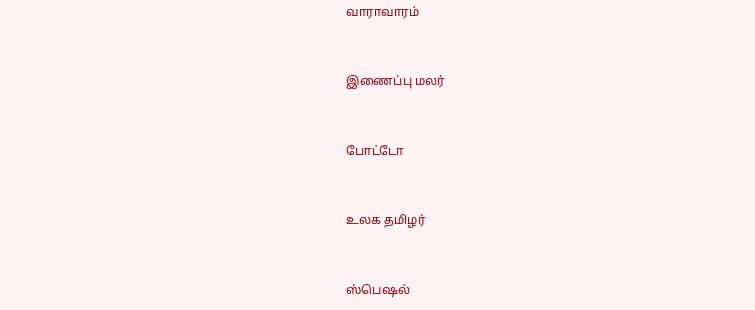வாராவாரம்


இணைப்பு மலர்


போட்டோ


உலக தமிழர்


ஸ்பெஷல்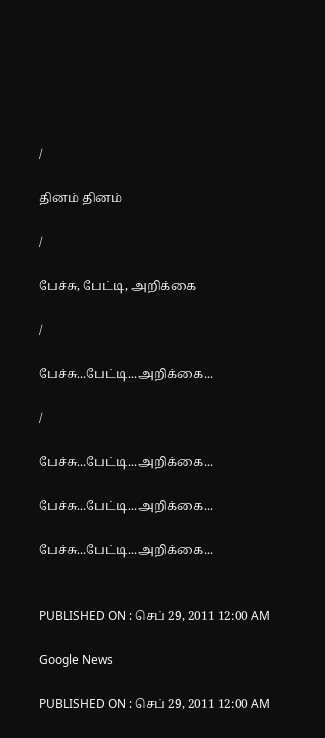/

தினம் தினம்

/

பேச்சு, பேட்டி, அறிக்கை

/

பேச்சு...பேட்டி...அறிக்கை...

/

பேச்சு...பேட்டி...அறிக்கை...

பேச்சு...பேட்டி...அறிக்கை...

பேச்சு...பேட்டி...அறிக்கை...


PUBLISHED ON : செப் 29, 2011 12:00 AM

Google News

PUBLISHED ON : செப் 29, 2011 12:00 AM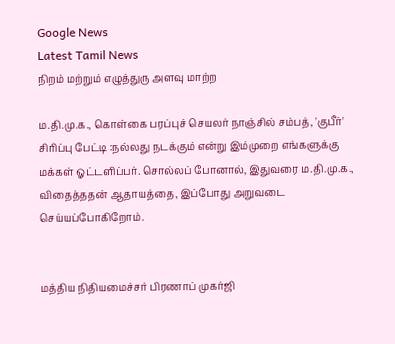Google News
Latest Tamil News
நிறம் மற்றும் எழுத்துரு அளவு மாற்ற

ம.தி.மு.க., கொள்கை பரப்புச் செயலர் நாஞ்சில் சம்பத், 'குபீர்' சிரிப்பு பேட்டி :நல்லது நடக்கும் என்று இம்முறை எங்களுக்கு மக்கள் ஓட்டளிப்பர். சொல்லப் போனால், இதுவரை ம.தி.மு.க., விதைத்ததன் ஆதாயத்தை, இப்போது அறுவடை செய்யப்போகிறோம்.


மத்திய நிதியமைச்சர் பிரணாப் முகர்ஜி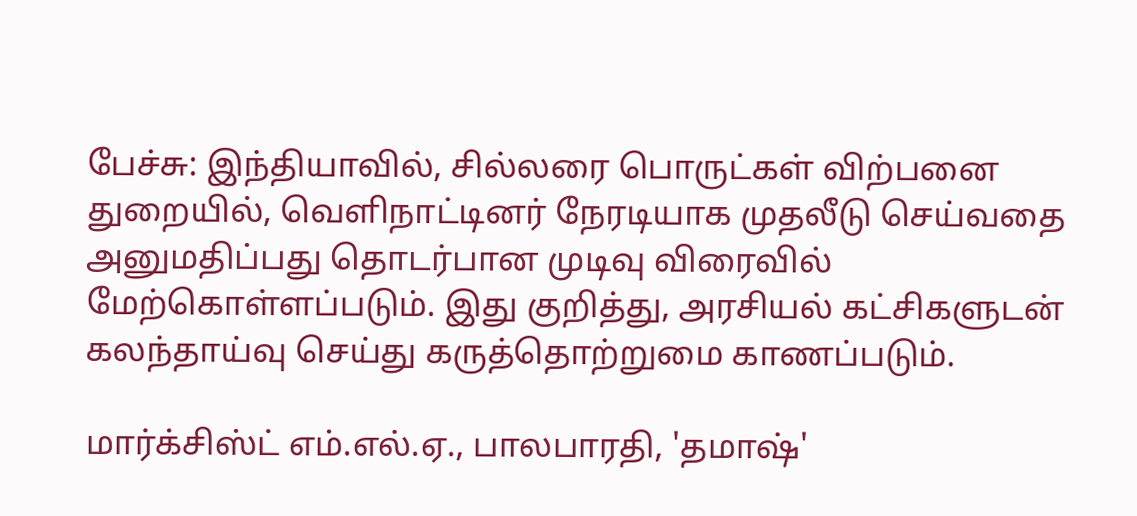பேச்சு: இந்தியாவில், சில்லரை பொருட்கள் விற்பனை துறையில், வெளிநாட்டினர் நேரடியாக முதலீடு செய்வதை அனுமதிப்பது தொடர்பான முடிவு விரைவில் மேற்கொள்ளப்படும். இது குறித்து, அரசியல் கட்சிகளுடன் கலந்தாய்வு செய்து கருத்தொற்றுமை காணப்படும்.

மார்க்சிஸ்ட் எம்.எல்.ஏ., பாலபாரதி, 'தமாஷ்'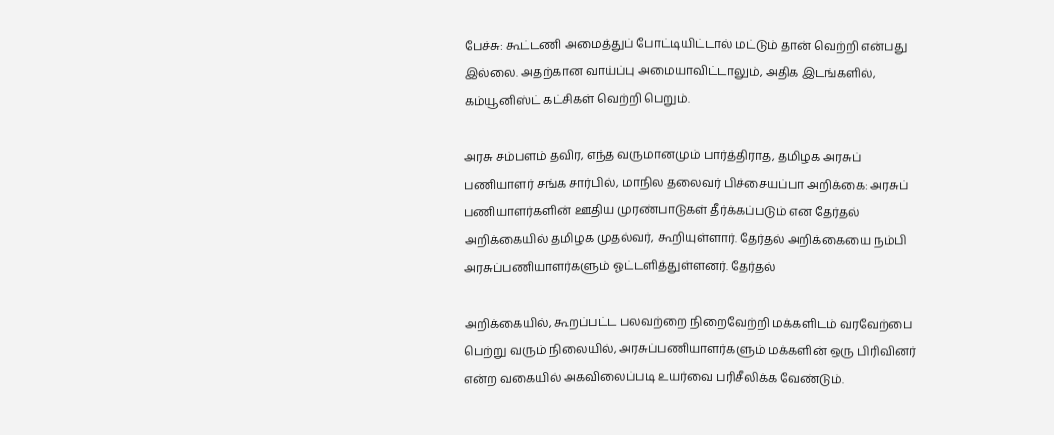பேச்சு: கூட்டணி அமைத்துப் போட்டியிட்டால் மட்டும் தான் வெற்றி என்பது இல்லை. அதற்கான வாய்ப்பு அமையாவிட்டாலும், அதிக இடங்களில், கம்யூனிஸ்ட் கட்சிகள் வெற்றி பெறும்.

அரசு சம்பளம் தவிர, எந்த வருமானமும் பார்த்திராத, தமிழக அரசுப் பணியாளர் சங்க சார்பில், மாநில தலைவர் பிச்சையப்பா அறிக்கை: அரசுப் பணியாளர்களின் ஊதிய முரண்பாடுகள் தீர்க்கப்படும் என தேர்தல் அறிக்கையில் தமிழக முதல்வர், கூறியுள்ளார். தேர்தல் அறிக்கையை நம்பி அரசுப்பணியாளர்களும் ஓட்டளித்துள்ளனர். தேர்தல்

அறிக்கையில், கூறப்பட்ட பலவற்றை நிறைவேற்றி மக்களிடம் வரவேற்பை பெற்று வரும் நிலையில், அரசுப்பணியாளர்களும் மக்களின் ஒரு பிரிவினர் என்ற வகையில் அகவிலைப்படி உயர்வை பரிசீலிக்க வேண்டும்.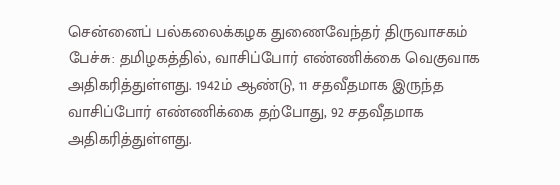சென்னைப் பல்கலைக்கழக துணைவேந்தர் திருவாசகம் பேச்சு: தமிழகத்தில், வாசிப்போர் எண்ணிக்கை வெகுவாக அதிகரித்துள்ளது. 1942ம் ஆண்டு, 11 சதவீதமாக இருந்த வாசிப்போர் எண்ணிக்கை தற்போது, 92 சதவீதமாக அதிகரித்துள்ளது.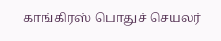காங்கிரஸ் பொதுச் செயலர்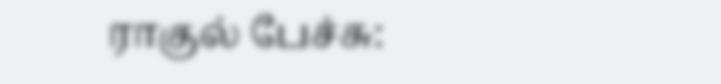ராகுல் பேச்சு: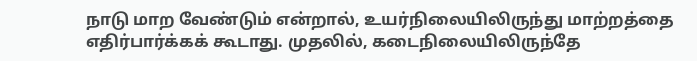நாடு மாற வேண்டும் என்றால், உயர்நிலையிலிருந்து மாற்றத்தை எதிர்பார்க்கக் கூடாது. முதலில், கடைநிலையிலிருந்தே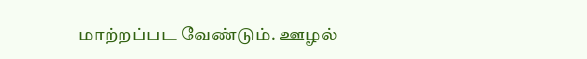மாற்றப்பட வேண்டும். ஊழல்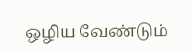ஒழிய வேண்டும்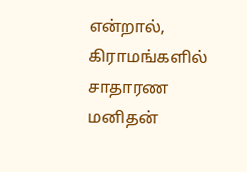என்றால், கிராமங்களில் சாதாரண மனிதன்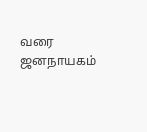வரை ஜனநாயகம்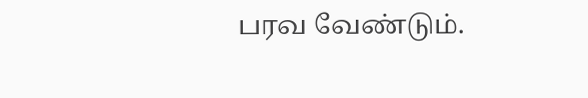பரவ வேண்டும்.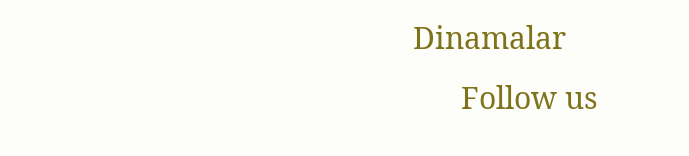Dinamalar
      Follow us